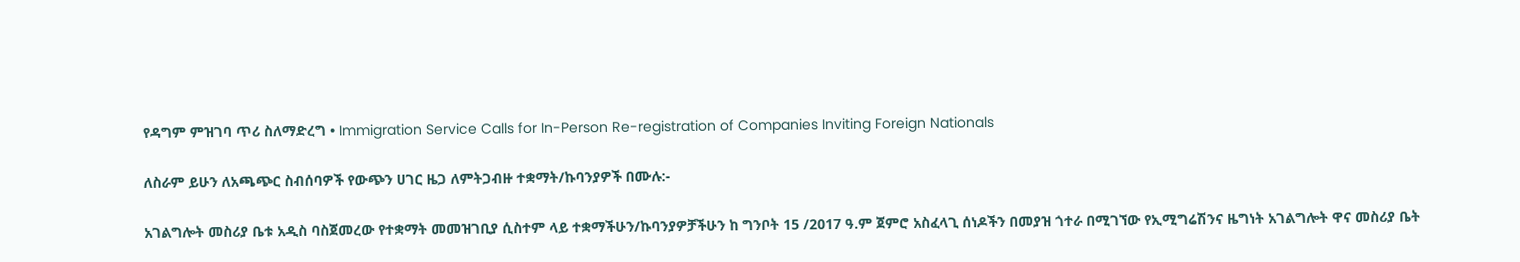የዳግም ምዝገባ ጥሪ ስለማድረግ • Immigration Service Calls for In-Person Re-registration of Companies Inviting Foreign Nationals

ለስራም ይሁን ለአጫጭር ስብሰባዎች የውጭን ሀገር ዜጋ ለምትጋብዙ ተቋማት/ኩባንያዎች በሙሉ:-

አገልግሎት መስሪያ ቤቱ አዲስ ባስጀመረው የተቋማት መመዝገቢያ ሲስተም ላይ ተቋማችሁን/ኩባንያዎቻችሁን ከ ግንቦት 15 /2017 ዓ.ም ጀምሮ አስፈላጊ ሰነዶችን በመያዝ ጎተራ በሚገኘው የኢሚግሬሽንና ዜግነት አገልግሎት ዋና መስሪያ ቤት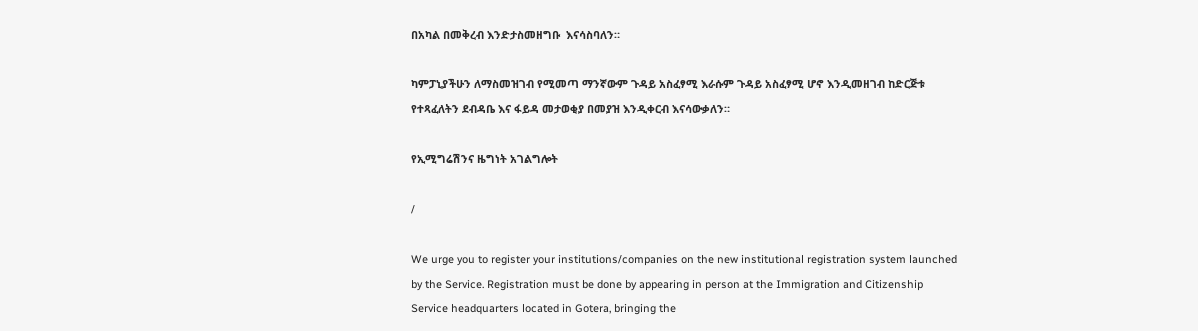በአካል በመቅረብ እንድታስመዘግቡ  እናሳስባለን።

ካምፓኒያችሁን ለማስመዝገብ የሚመጣ ማንኛውም ጉዳይ አስፈፃሚ እራሱም ጉዳይ አስፈፃሚ ሆኖ እንዲመዘገብ ከድርጅቱ የተጻፈለትን ደብዳቤ እና ፋይዳ መታወቂያ በመያዝ እንዲቀርብ እናሳውቃለን።

የኢሚግሬሽንና ዜግነት አገልግሎት

/

We urge you to register your institutions/companies on the new institutional registration system launched by the Service. Registration must be done by appearing in person at the Immigration and Citizenship Service headquarters located in Gotera, bringing the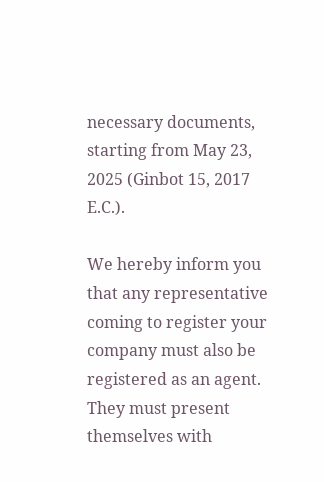necessary documents, starting from May 23, 2025 (Ginbot 15, 2017 E.C.).

We hereby inform you that any representative coming to register your company must also be registered as an agent. They must present themselves with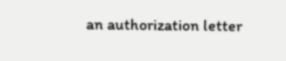an authorization letter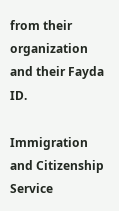from their organization and their Fayda ID.

Immigration and Citizenship Service